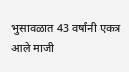भुसावळात 43 वर्षांनी एकत्र आले माजी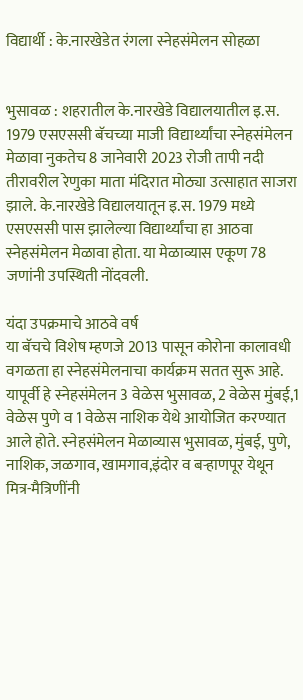विद्यार्थी : के.नारखेडेत रंगला स्नेहसंमेलन सोहळा


भुसावळ : शहरातील के.नारखेडे विद्यालयातील इ.स. 1979 एसएससी बॅचच्या माजी विद्यार्थ्यांचा स्नेहसंमेलन मेळावा नुकतेच 8 जानेवारी 2023 रोजी तापी नदी तीरावरील रेणुका माता मंदिरात मोठ्या उत्साहात साजरा झाले. के.नारखेडे विद्यालयातून इ.स. 1979 मध्ये एसएससी पास झालेल्या विद्यार्थ्यांचा हा आठवा स्नेहसंमेलन मेळावा होता. या मेळाव्यास एकूण 78 जणांनी उपस्थिती नोंदवली.

यंदा उपक्रमाचे आठवे वर्ष
या बॅचचे विशेष म्हणजे 2013 पासून कोरोना कालावधी वगळता हा स्नेहसंमेलनाचा कार्यक्रम सतत सुरू आहे. यापूर्वी हे स्नेहसंमेलन 3 वेळेस भुसावळ, 2 वेळेस मुंबई,1 वेळेस पुणे व 1 वेळेस नाशिक येथे आयोजित करण्यात आले होते. स्नेहसंमेलन मेळाव्यास भुसावळ, मुंबई, पुणे, नाशिक, जळगाव, खामगाव,इंदोर व बर्‍हाणपूर येथून मित्र-मैत्रिणींनी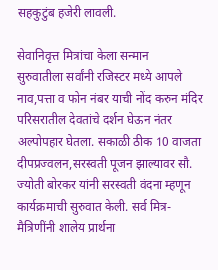सहकुटुंब हजेरी लावली.

सेवानिवृत्त मित्रांचा केला सन्मान
सुरुवातीला सर्वांनी रजिस्टर मध्ये आपले नाव,पत्ता व फोन नंबर याची नोंद करुन मंदिर परिसरातील देवतांचे दर्शन घेऊन नंतर अल्पोपहार घेतला. सकाळी ठीक 10 वाजता दीपप्रज्वलन,सरस्वती पूजन झाल्यावर सौ. ज्योती बोरकर यांनी सरस्वती वंदना म्हणून कार्यक्रमाची सुरुवात केली. सर्व मित्र-मैत्रिणींनी शालेय प्रार्थना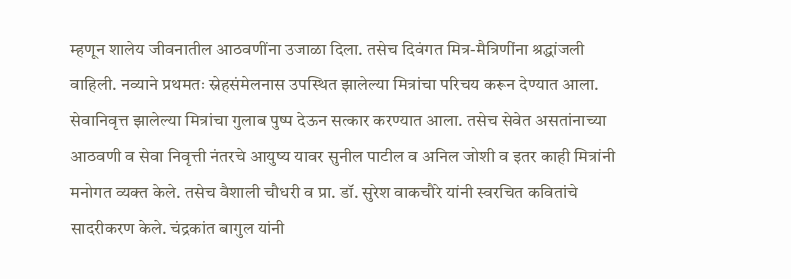म्हणून शालेय जीवनातील आठवणींना उजाळा दिला. तसेच दिवंगत मित्र-मैत्रिणींना श्रद्धांजली वाहिली. नव्याने प्रथमतः स्नेहसंमेलनास उपस्थित झालेल्या मित्रांचा परिचय करून देण्यात आला. सेवानिवृत्त झालेल्या मित्रांचा गुलाब पुष्प देऊन सत्कार करण्यात आला. तसेच सेवेत असतांनाच्या आठवणी व सेवा निवृत्ती नंतरचे आयुष्य यावर सुनील पाटील व अनिल जोशी व इतर काही मित्रांनी मनोगत व्यक्त केले. तसेच वैशाली चौधरी व प्रा. डॉ. सुरेश वाकचौरे यांनी स्वरचित कवितांचे सादरीकरण केले. चंद्रकांत बागुल यांनी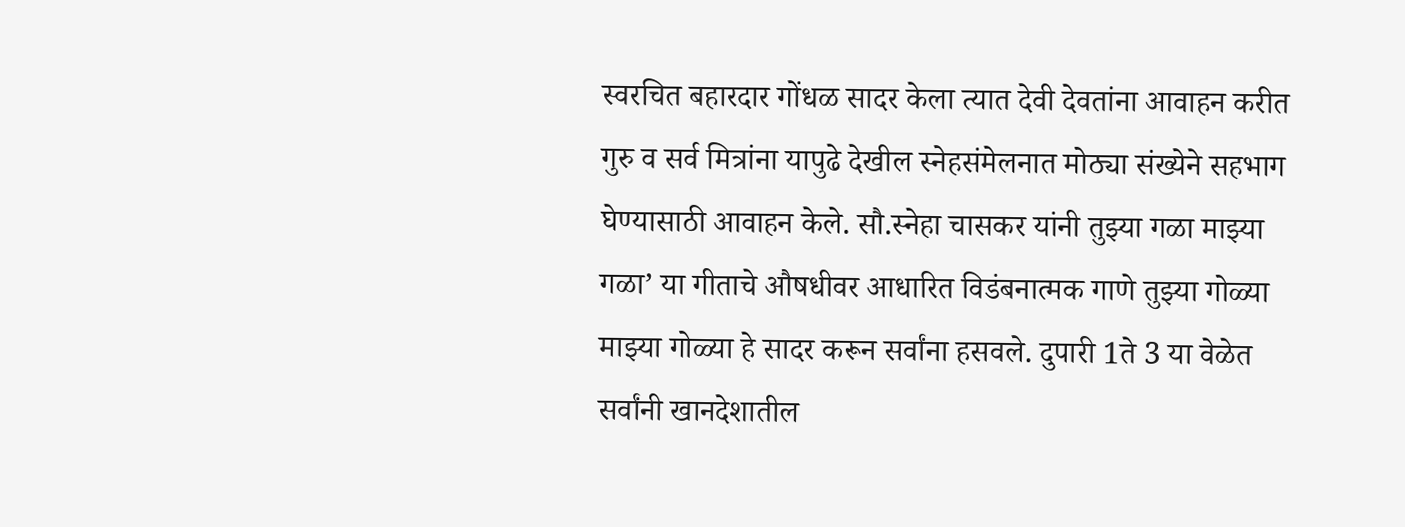स्वरचित बहारदार गोंधळ सादर केला त्यात देवी देवतांना आवाहन करीत गुरु व सर्व मित्रांना यापुढे देखील स्नेहसंमेलनात मोठ्या संख्येने सहभाग घेण्यासाठी आवाहन केले. सौ.स्नेहा चासकर यांनी तुझ्या गळा माझ्या गळा’ या गीताचे औषधीवर आधारित विडंबनात्मक गाणे तुझ्या गोळ्या माझ्या गोळ्या हे सादर करून सर्वांना हसवले. दुपारी 1ते 3 या वेळेत सर्वांनी खानदेशातील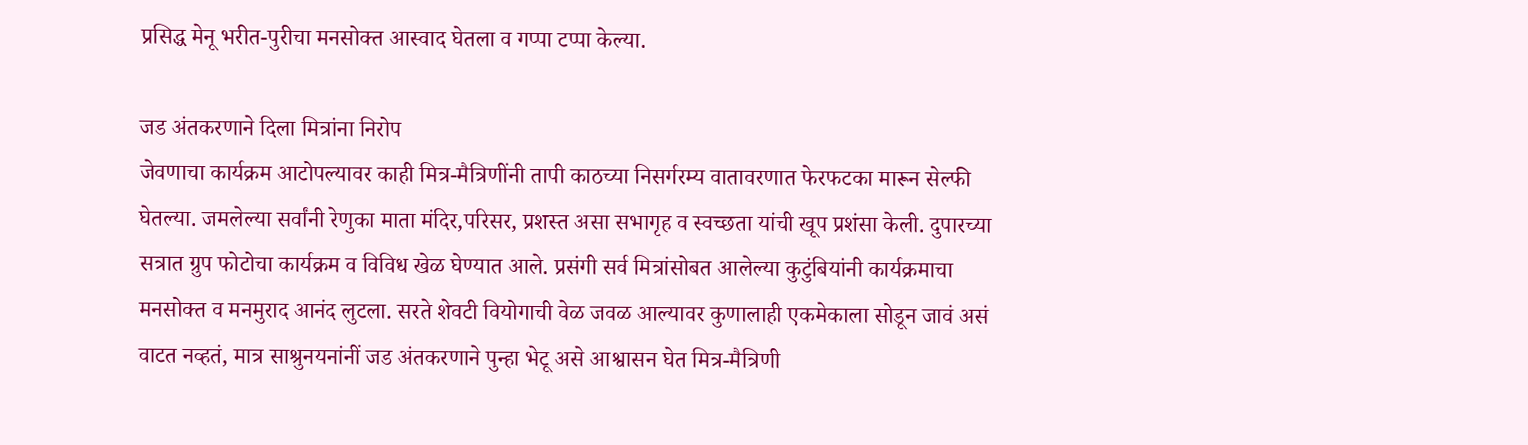प्रसिद्ध मेनू भरीत-पुरीचा मनसोक्त आस्वाद घेतला व गप्पा टप्पा केल्या.

जड अंतकरणाने दिला मित्रांना निरोप
जेवणाचा कार्यक्रम आटोपल्यावर काही मित्र-मैत्रिणींनी तापी काठच्या निसर्गरम्य वातावरणात फेरफटका मारून सेल्फी घेतल्या. जमलेल्या सर्वांनी रेणुका माता मंदिर,परिसर, प्रशस्त असा सभागृह व स्वच्छता यांची खूप प्रशंसा केली. दुपारच्या सत्रात ग्रुप फोटोचा कार्यक्रम व विविध खेळ घेण्यात आले. प्रसंगी सर्व मित्रांसोबत आलेल्या कुटुंबियांनी कार्यक्रमाचा मनसोक्त व मनमुराद आनंद लुटला. सरते शेवटी वियोगाची वेळ जवळ आल्यावर कुणालाही एकमेकाला सोडून जावं असं वाटत नव्हतं, मात्र साश्रुनयनांनीं जड अंतकरणाने पुन्हा भेटू असे आश्वासन घेत मित्र-मैत्रिणी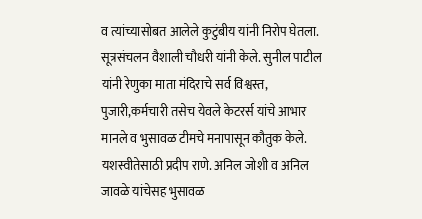व त्यांच्यासोबत आलेले कुटुंबीय यांनी निरोप घेतला. सूत्रसंचलन वैशाली चौधरी यांनी केले. सुनील पाटील यांनी रेणुका माता मंदिराचे सर्व विश्वस्त, पुजारी,कर्मचारी तसेच येवले केटरर्स यांचे आभार मानले व भुसावळ टीमचे मनापासून कौतुक केले. यशस्वीतेसाठी प्रदीप राणे. अनिल जोशी व अनिल जावळे यांचेसह भुसावळ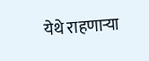येथे राहणार्‍या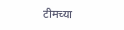टीमच्या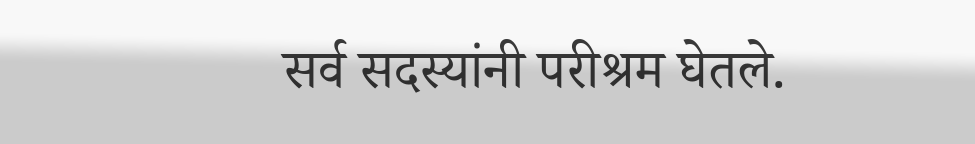सर्व सदस्यांनी परीश्रम घेतले.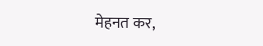मेहनत कर,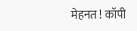मेहनत ! कॉपी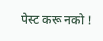पेस्ट करू नको !